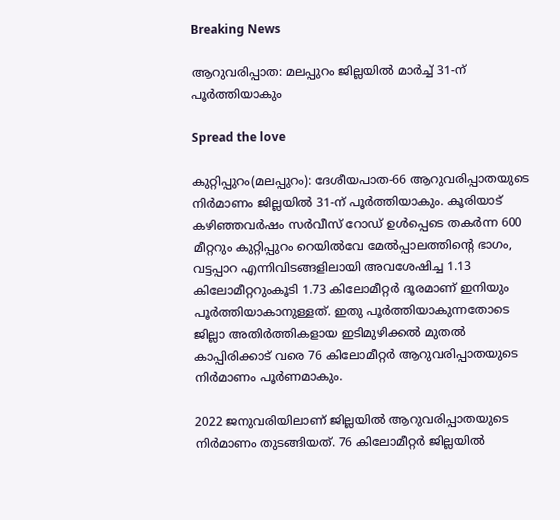Breaking News

ആറുവരിപ്പാത: മലപ്പുറം ജില്ലയിൽ മാർച്ച് 31-ന് പൂർത്തിയാകും

Spread the love

കുറ്റിപ്പുറം(മലപ്പുറം): ദേശീയപാത-66 ആറുവരിപ്പാതയുടെ നിർമാണം ജില്ലയിൽ 31-ന് പൂർത്തിയാകും. കൂരിയാട് കഴിഞ്ഞവർഷം സർവീസ് റോഡ് ഉൾപ്പെടെ തകർന്ന 600 മീറ്ററും കുറ്റിപ്പുറം റെയിൽവേ മേൽപ്പാലത്തിന്റെ ഭാഗം, വട്ടപ്പാറ എന്നിവിടങ്ങളിലായി അവശേഷിച്ച 1.13 കിലോമീറ്ററുംകൂടി 1.73 കിലോമീറ്റർ ദൂരമാണ് ഇനിയും പൂർത്തിയാകാനുള്ളത്. ഇതു പൂർത്തിയാകുന്നതോടെ ജില്ലാ അതിർത്തികളായ ഇടിമുഴിക്കൽ മുതൽ കാപ്പിരിക്കാട് വരെ 76 കിലോമീറ്റർ ആറുവരിപ്പാതയുടെ നിർമാണം പൂർണമാകും.

2022 ജനുവരിയിലാണ് ജില്ലയിൽ ആറുവരിപ്പാതയുടെ നിർമാണം തുടങ്ങിയത്. 76 കിലോമീറ്റർ ജില്ലയിൽ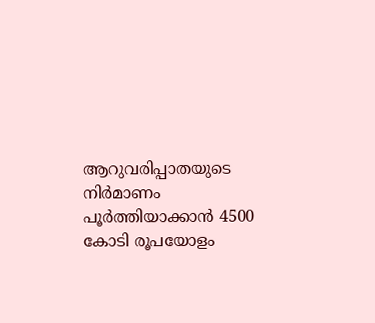ആറുവരിപ്പാതയുടെ നിർമാണം പൂർത്തിയാക്കാൻ 4500 കോടി രൂപയോളം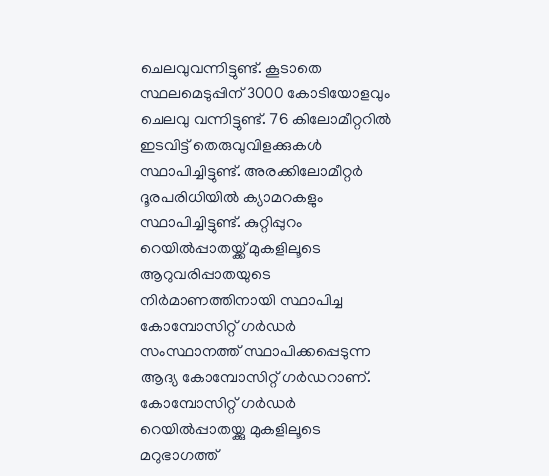ചെലവുവന്നിട്ടുണ്ട്. കൂടാതെ സ്ഥലമെടുപ്പിന് 3000 കോടിയോളവും ചെലവു വന്നിട്ടുണ്ട്. 76 കിലോമീറ്ററിൽ ഇടവിട്ട് തെരുവുവിളക്കുകൾ സ്ഥാപിച്ചിട്ടുണ്ട്. അരക്കിലോമീറ്റർ ദൂരപരിധിയിൽ ക്യാമറകളും സ്ഥാപിച്ചിട്ടുണ്ട്. കുറ്റിപ്പുറം റെയിൽപ്പാതയ്ക്ക് മുകളിലൂടെ ആറുവരിപ്പാതയുടെ നിർമാണത്തിനായി സ്ഥാപിച്ച കോമ്പോസിറ്റ് ഗർഡർ സംസ്ഥാനത്ത് സ്ഥാപിക്കപ്പെടുന്ന ആദ്യ കോമ്പോസിറ്റ് ഗർഡറാണ്. കോമ്പോസിറ്റ് ഗർഡർ റെയിൽപ്പാതയ്ക്കു മുകളിലൂടെ മറുഭാഗത്ത്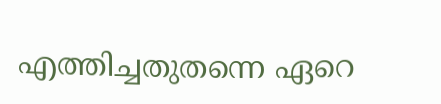എത്തിച്ചതുതന്നെ ഏറെ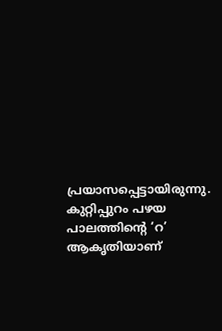പ്രയാസപ്പെട്ടായിരുന്നു.
കുറ്റിപ്പുറം പഴയ പാലത്തിന്റെ ‘റ’ ആകൃതിയാണ്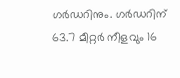ഗർഡറിനും. ഗർഡറിന് 63.7 മീറ്റർ നീളവും 16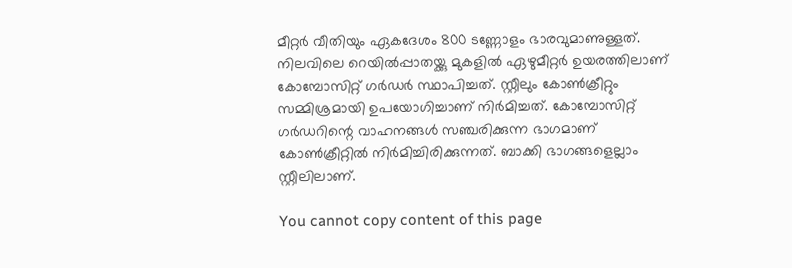മീറ്റർ വീതിയും ഏകദേശം 800 ടണ്ണോളം ഭാരവുമാണുള്ളത്. നിലവിലെ റെയിൽപ്പാതയ്ക്കു മുകളിൽ ഏഴുമീറ്റർ ഉയരത്തിലാണ് കോമ്പോസിറ്റ് ഗർഡർ സ്ഥാപിച്ചത്. സ്റ്റീലും കോൺക്രീറ്റും സമ്മിശ്രമായി ഉപയോഗിച്ചാണ് നിർമിച്ചത്. കോമ്പോസിറ്റ് ഗർഡറിന്റെ വാഹനങ്ങൾ സഞ്ചരിക്കുന്ന ഭാഗമാണ് കോൺക്രീറ്റിൽ നിർമിച്ചിരിക്കുന്നത്. ബാക്കി ഭാഗങ്ങളെല്ലാം സ്റ്റീലിലാണ്.

You cannot copy content of this page